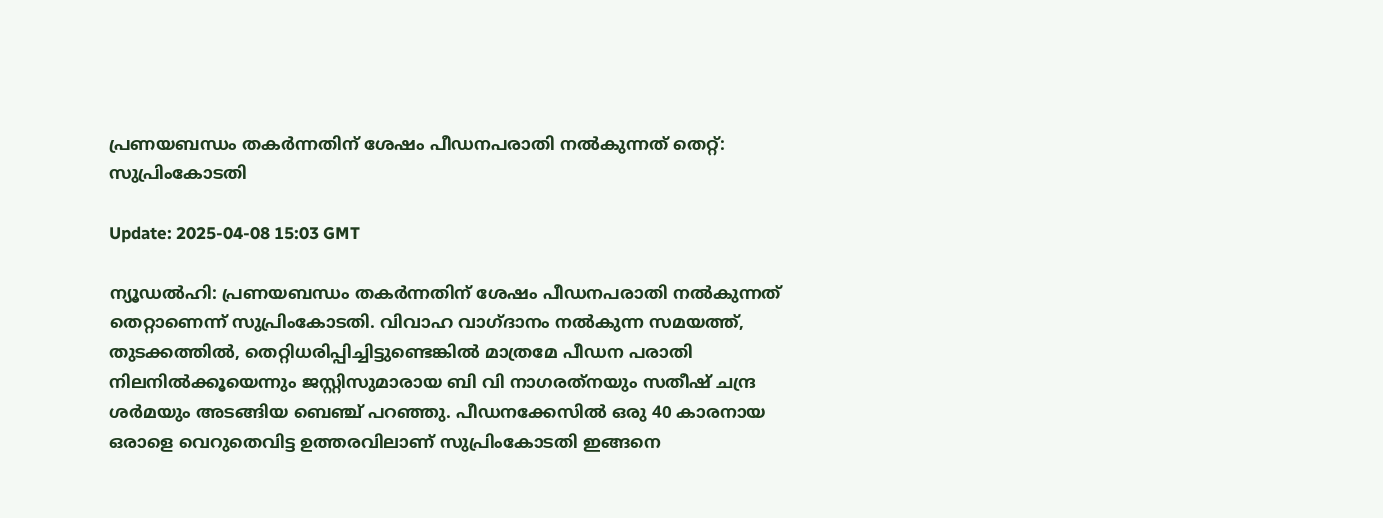പ്രണയബന്ധം തകര്‍ന്നതിന് ശേഷം പീഡനപരാതി നല്‍കുന്നത് തെറ്റ്: സുപ്രിംകോടതി

Update: 2025-04-08 15:03 GMT

ന്യൂഡല്‍ഹി: പ്രണയബന്ധം തകര്‍ന്നതിന് ശേഷം പീഡനപരാതി നല്‍കുന്നത് തെറ്റാണെന്ന് സുപ്രിംകോടതി. വിവാഹ വാഗ്ദാനം നല്‍കുന്ന സമയത്ത്, തുടക്കത്തില്‍, തെറ്റിധരിപ്പിച്ചിട്ടുണ്ടെങ്കില്‍ മാത്രമേ പീഡന പരാതി നിലനില്‍ക്കൂയെന്നും ജസ്റ്റിസുമാരായ ബി വി നാഗരത്‌നയും സതീഷ് ചന്ദ്ര ശര്‍മയും അടങ്ങിയ ബെഞ്ച് പറഞ്ഞു. പീഡനക്കേസില്‍ ഒരു 40 കാരനായ ഒരാളെ വെറുതെവിട്ട ഉത്തരവിലാണ് സുപ്രിംകോടതി ഇങ്ങനെ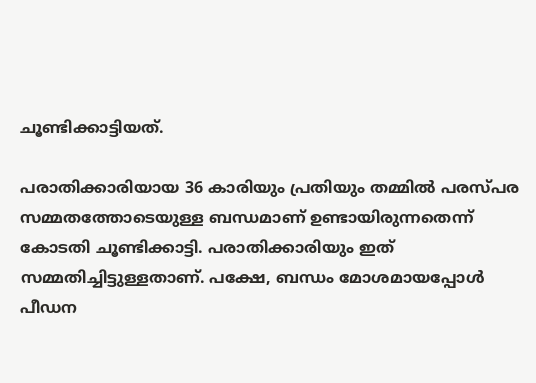ചൂണ്ടിക്കാട്ടിയത്.

പരാതിക്കാരിയായ 36 കാരിയും പ്രതിയും തമ്മില്‍ പരസ്പര സമ്മതത്തോടെയുള്ള ബന്ധമാണ് ഉണ്ടായിരുന്നതെന്ന് കോടതി ചൂണ്ടിക്കാട്ടി. പരാതിക്കാരിയും ഇത് സമ്മതിച്ചിട്ടുള്ളതാണ്. പക്ഷേ, ബന്ധം മോശമായപ്പോള്‍ പീഡന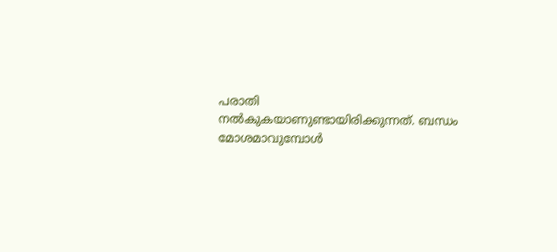പരാതി നല്‍കുകയാണുണ്ടായിരിക്കുന്നത്. ബന്ധം മോശമാവുമ്പോള്‍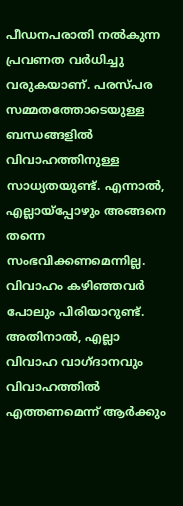പീഡനപരാതി നല്‍കുന്ന പ്രവണത വര്‍ധിച്ചു വരുകയാണ്. പരസ്പര സമ്മതത്തോടെയുള്ള ബന്ധങ്ങളില്‍ വിവാഹത്തിനുള്ള സാധ്യതയുണ്ട്. എന്നാല്‍, എല്ലായ്‌പ്പോഴും അങ്ങനെ തന്നെ സംഭവിക്കണമെന്നില്ല. വിവാഹം കഴിഞ്ഞവര്‍ പോലും പിരിയാറുണ്ട്. അതിനാല്‍, എല്ലാ വിവാഹ വാഗ്ദാനവും വിവാഹത്തില്‍ എത്തണമെന്ന് ആര്‍ക്കും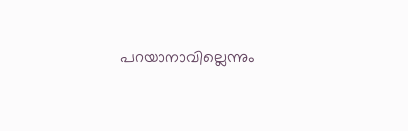പറയാനാവില്ലെന്നും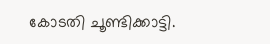കോടതി ചൂണ്ടിക്കാട്ടി.